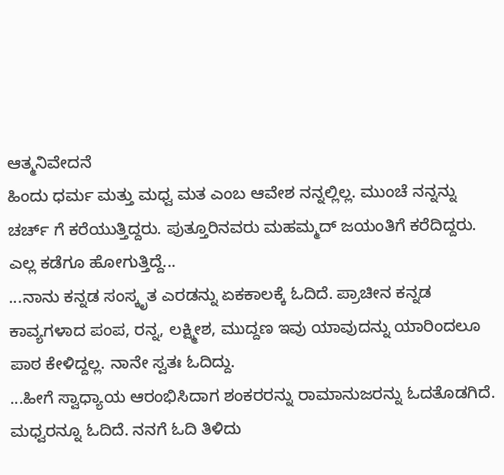ಆತ್ಮನಿವೇದನೆ
ಹಿಂದು ಧರ್ಮ ಮತ್ತು ಮಧ್ವ ಮತ ಎಂಬ ಆವೇಶ ನನ್ನಲ್ಲಿಲ್ಲ. ಮುಂಚೆ ನನ್ನನ್ನು ಚರ್ಚ್ ಗೆ ಕರೆಯುತ್ತಿದ್ದರು. ಪುತ್ತೂರಿನವರು ಮಹಮ್ಮದ್ ಜಯಂತಿಗೆ ಕರೆದಿದ್ದರು. ಎಲ್ಲ ಕಡೆಗೂ ಹೋಗುತ್ತಿದ್ದೆ...
...ನಾನು ಕನ್ನಡ ಸಂಸ್ಕೃತ ಎರಡನ್ನು ಏಕಕಾಲಕ್ಕೆ ಓದಿದೆ. ಪ್ರಾಚೀನ ಕನ್ನಡ ಕಾವ್ಯಗಳಾದ ಪಂಪ, ರನ್ನ, ಲಕ್ಷ್ಮೀಶ, ಮುದ್ದಣ ಇವು ಯಾವುದನ್ನು ಯಾರಿಂದಲೂ ಪಾಠ ಕೇಳಿದ್ದಲ್ಲ. ನಾನೇ ಸ್ವತಃ ಓದಿದ್ದು.
...ಹೀಗೆ ಸ್ವಾಧ್ಯಾಯ ಆರಂಭಿಸಿದಾಗ ಶಂಕರರನ್ನು ರಾಮಾನುಜರನ್ನು ಓದತೊಡಗಿದೆ. ಮಧ್ವರನ್ನೂ ಓದಿದೆ. ನನಗೆ ಓದಿ ತಿಳಿದು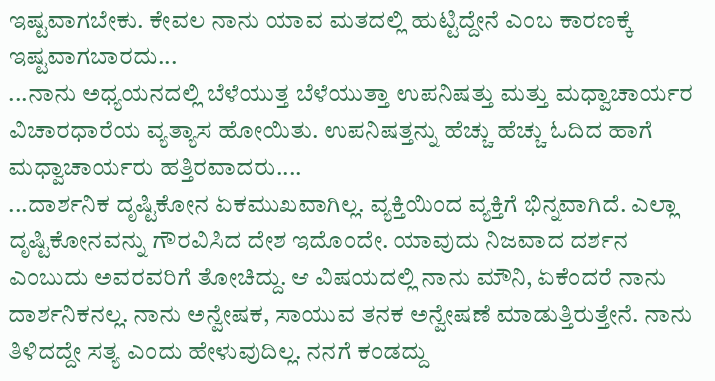ಇಷ್ಟವಾಗಬೇಕು. ಕೇವಲ ನಾನು ಯಾವ ಮತದಲ್ಲಿ ಹುಟ್ಟಿದ್ದೇನೆ ಎಂಬ ಕಾರಣಕ್ಕೆ ಇಷ್ಟವಾಗಬಾರದು...
...ನಾನು ಅಧ್ಯಯನದಲ್ಲಿ ಬೆಳೆಯುತ್ತ ಬೆಳೆಯುತ್ತಾ ಉಪನಿಷತ್ತು ಮತ್ತು ಮಧ್ವಾಚಾರ್ಯರ ವಿಚಾರಧಾರೆಯ ವ್ಯತ್ಯಾಸ ಹೋಯಿತು. ಉಪನಿಷತ್ತನ್ನು ಹೆಚ್ಚು ಹೆಚ್ಚು ಓದಿದ ಹಾಗೆ ಮಧ್ವಾಚಾರ್ಯರು ಹತ್ತಿರವಾದರು....
...ದಾರ್ಶನಿಕ ದೃಷ್ಟಿಕೋನ ಏಕಮುಖವಾಗಿಲ್ಲ. ವ್ಯಕ್ತಿಯಿಂದ ವ್ಯಕ್ತಿಗೆ ಭಿನ್ನವಾಗಿದೆ. ಎಲ್ಲಾ ದೃಷ್ಟಿಕೋನವನ್ನು ಗೌರವಿಸಿದ ದೇಶ ಇದೊಂದೇ. ಯಾವುದು ನಿಜವಾದ ದರ್ಶನ ಎಂಬುದು ಅವರವರಿಗೆ ತೋಚಿದ್ದು. ಆ ವಿಷಯದಲ್ಲಿ ನಾನು ಮೌನಿ, ಏಕೆಂದರೆ ನಾನು ದಾರ್ಶನಿಕನಲ್ಲ. ನಾನು ಅನ್ವೇಷಕ, ಸಾಯುವ ತನಕ ಅನ್ವೇಷಣೆ ಮಾಡುತ್ತಿರುತ್ತೇನೆ. ನಾನು ತಿಳಿದದ್ದೇ ಸತ್ಯ ಎಂದು ಹೇಳುವುದಿಲ್ಲ. ನನಗೆ ಕಂಡದ್ದು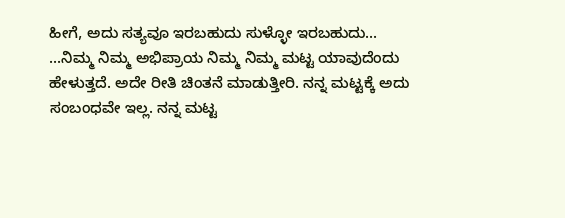ಹೀಗೆ, ಅದು ಸತ್ಯವೂ ಇರಬಹುದು ಸುಳ್ಳೋ ಇರಬಹುದು...
...ನಿಮ್ಮ ನಿಮ್ಮ ಅಭಿಪ್ರಾಯ ನಿಮ್ಮ ನಿಮ್ಮ ಮಟ್ಟ ಯಾವುದೆಂದು ಹೇಳುತ್ತದೆ. ಅದೇ ರೀತಿ ಚಿಂತನೆ ಮಾಡುತ್ತೀರಿ. ನನ್ನ ಮಟ್ಟಕ್ಕೆ ಅದು ಸಂಬಂಧವೇ ಇಲ್ಲ. ನನ್ನ ಮಟ್ಟ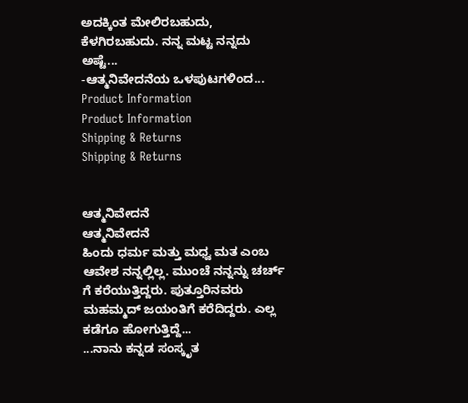ಅದಕ್ಕಿಂತ ಮೇಲಿರಬಹುದು, ಕೆಳಗಿರಬಹುದು. ನನ್ನ ಮಟ್ಟ ನನ್ನದು ಅಷ್ಟೆ...
-ಆತ್ಮನಿವೇದನೆಯ ಒಳಪುಟಗಳಿಂದ...
Product Information
Product Information
Shipping & Returns
Shipping & Returns


ಆತ್ಮನಿವೇದನೆ
ಆತ್ಮನಿವೇದನೆ
ಹಿಂದು ಧರ್ಮ ಮತ್ತು ಮಧ್ವ ಮತ ಎಂಬ ಆವೇಶ ನನ್ನಲ್ಲಿಲ್ಲ. ಮುಂಚೆ ನನ್ನನ್ನು ಚರ್ಚ್ ಗೆ ಕರೆಯುತ್ತಿದ್ದರು. ಪುತ್ತೂರಿನವರು ಮಹಮ್ಮದ್ ಜಯಂತಿಗೆ ಕರೆದಿದ್ದರು. ಎಲ್ಲ ಕಡೆಗೂ ಹೋಗುತ್ತಿದ್ದೆ...
...ನಾನು ಕನ್ನಡ ಸಂಸ್ಕೃತ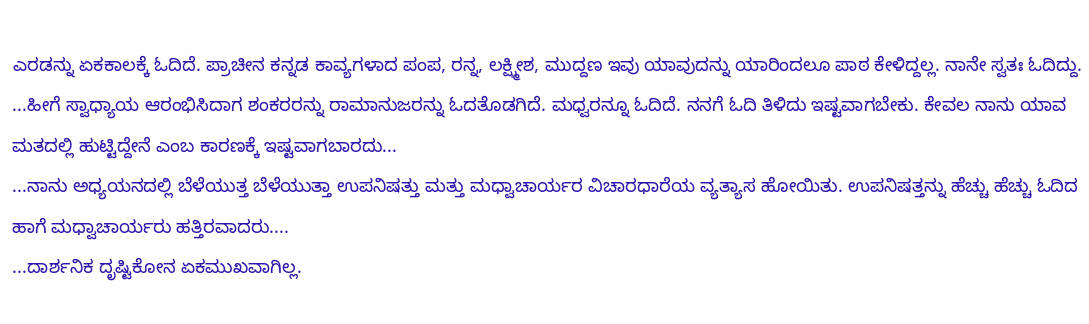ಎರಡನ್ನು ಏಕಕಾಲಕ್ಕೆ ಓದಿದೆ. ಪ್ರಾಚೀನ ಕನ್ನಡ ಕಾವ್ಯಗಳಾದ ಪಂಪ, ರನ್ನ, ಲಕ್ಷ್ಮೀಶ, ಮುದ್ದಣ ಇವು ಯಾವುದನ್ನು ಯಾರಿಂದಲೂ ಪಾಠ ಕೇಳಿದ್ದಲ್ಲ. ನಾನೇ ಸ್ವತಃ ಓದಿದ್ದು.
...ಹೀಗೆ ಸ್ವಾಧ್ಯಾಯ ಆರಂಭಿಸಿದಾಗ ಶಂಕರರನ್ನು ರಾಮಾನುಜರನ್ನು ಓದತೊಡಗಿದೆ. ಮಧ್ವರನ್ನೂ ಓದಿದೆ. ನನಗೆ ಓದಿ ತಿಳಿದು ಇಷ್ಟವಾಗಬೇಕು. ಕೇವಲ ನಾನು ಯಾವ ಮತದಲ್ಲಿ ಹುಟ್ಟಿದ್ದೇನೆ ಎಂಬ ಕಾರಣಕ್ಕೆ ಇಷ್ಟವಾಗಬಾರದು...
...ನಾನು ಅಧ್ಯಯನದಲ್ಲಿ ಬೆಳೆಯುತ್ತ ಬೆಳೆಯುತ್ತಾ ಉಪನಿಷತ್ತು ಮತ್ತು ಮಧ್ವಾಚಾರ್ಯರ ವಿಚಾರಧಾರೆಯ ವ್ಯತ್ಯಾಸ ಹೋಯಿತು. ಉಪನಿಷತ್ತನ್ನು ಹೆಚ್ಚು ಹೆಚ್ಚು ಓದಿದ ಹಾಗೆ ಮಧ್ವಾಚಾರ್ಯರು ಹತ್ತಿರವಾದರು....
...ದಾರ್ಶನಿಕ ದೃಷ್ಟಿಕೋನ ಏಕಮುಖವಾಗಿಲ್ಲ.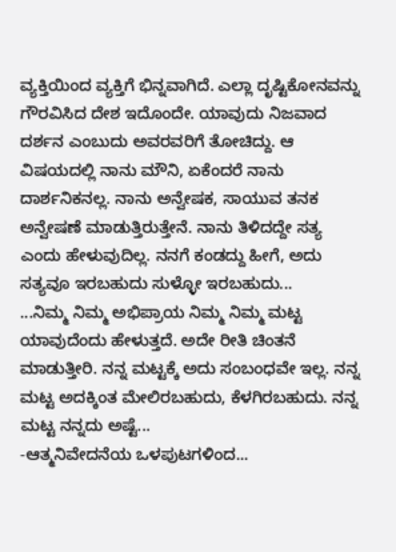ವ್ಯಕ್ತಿಯಿಂದ ವ್ಯಕ್ತಿಗೆ ಭಿನ್ನವಾಗಿದೆ. ಎಲ್ಲಾ ದೃಷ್ಟಿಕೋನವನ್ನು ಗೌರವಿಸಿದ ದೇಶ ಇದೊಂದೇ. ಯಾವುದು ನಿಜವಾದ ದರ್ಶನ ಎಂಬುದು ಅವರವರಿಗೆ ತೋಚಿದ್ದು. ಆ ವಿಷಯದಲ್ಲಿ ನಾನು ಮೌನಿ, ಏಕೆಂದರೆ ನಾನು ದಾರ್ಶನಿಕನಲ್ಲ. ನಾನು ಅನ್ವೇಷಕ, ಸಾಯುವ ತನಕ ಅನ್ವೇಷಣೆ ಮಾಡುತ್ತಿರುತ್ತೇನೆ. ನಾನು ತಿಳಿದದ್ದೇ ಸತ್ಯ ಎಂದು ಹೇಳುವುದಿಲ್ಲ. ನನಗೆ ಕಂಡದ್ದು ಹೀಗೆ, ಅದು ಸತ್ಯವೂ ಇರಬಹುದು ಸುಳ್ಳೋ ಇರಬಹುದು...
...ನಿಮ್ಮ ನಿಮ್ಮ ಅಭಿಪ್ರಾಯ ನಿಮ್ಮ ನಿಮ್ಮ ಮಟ್ಟ ಯಾವುದೆಂದು ಹೇಳುತ್ತದೆ. ಅದೇ ರೀತಿ ಚಿಂತನೆ ಮಾಡುತ್ತೀರಿ. ನನ್ನ ಮಟ್ಟಕ್ಕೆ ಅದು ಸಂಬಂಧವೇ ಇಲ್ಲ. ನನ್ನ ಮಟ್ಟ ಅದಕ್ಕಿಂತ ಮೇಲಿರಬಹುದು, ಕೆಳಗಿರಬಹುದು. ನನ್ನ ಮಟ್ಟ ನನ್ನದು ಅಷ್ಟೆ...
-ಆತ್ಮನಿವೇದನೆಯ ಒಳಪುಟಗಳಿಂದ...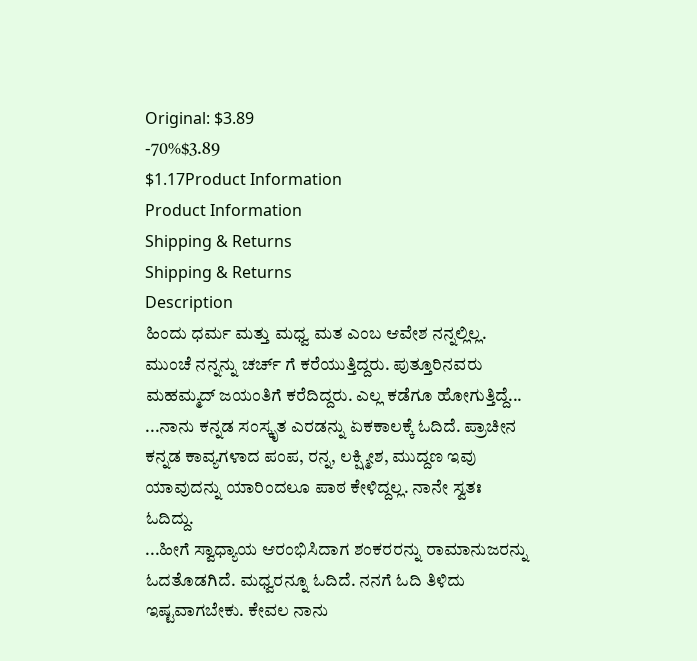Original: $3.89
-70%$3.89
$1.17Product Information
Product Information
Shipping & Returns
Shipping & Returns
Description
ಹಿಂದು ಧರ್ಮ ಮತ್ತು ಮಧ್ವ ಮತ ಎಂಬ ಆವೇಶ ನನ್ನಲ್ಲಿಲ್ಲ. ಮುಂಚೆ ನನ್ನನ್ನು ಚರ್ಚ್ ಗೆ ಕರೆಯುತ್ತಿದ್ದರು. ಪುತ್ತೂರಿನವರು ಮಹಮ್ಮದ್ ಜಯಂತಿಗೆ ಕರೆದಿದ್ದರು. ಎಲ್ಲ ಕಡೆಗೂ ಹೋಗುತ್ತಿದ್ದೆ...
...ನಾನು ಕನ್ನಡ ಸಂಸ್ಕೃತ ಎರಡನ್ನು ಏಕಕಾಲಕ್ಕೆ ಓದಿದೆ. ಪ್ರಾಚೀನ ಕನ್ನಡ ಕಾವ್ಯಗಳಾದ ಪಂಪ, ರನ್ನ, ಲಕ್ಷ್ಮೀಶ, ಮುದ್ದಣ ಇವು ಯಾವುದನ್ನು ಯಾರಿಂದಲೂ ಪಾಠ ಕೇಳಿದ್ದಲ್ಲ. ನಾನೇ ಸ್ವತಃ ಓದಿದ್ದು.
...ಹೀಗೆ ಸ್ವಾಧ್ಯಾಯ ಆರಂಭಿಸಿದಾಗ ಶಂಕರರನ್ನು ರಾಮಾನುಜರನ್ನು ಓದತೊಡಗಿದೆ. ಮಧ್ವರನ್ನೂ ಓದಿದೆ. ನನಗೆ ಓದಿ ತಿಳಿದು ಇಷ್ಟವಾಗಬೇಕು. ಕೇವಲ ನಾನು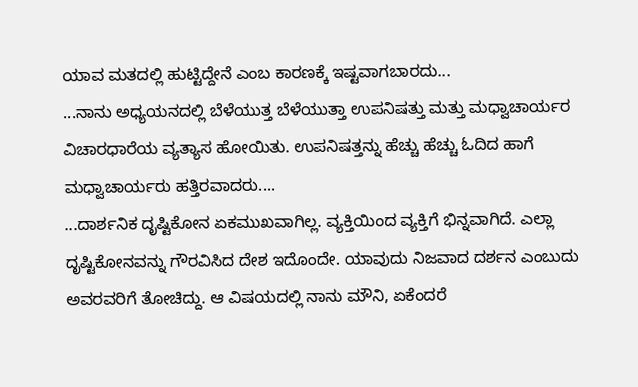ಯಾವ ಮತದಲ್ಲಿ ಹುಟ್ಟಿದ್ದೇನೆ ಎಂಬ ಕಾರಣಕ್ಕೆ ಇಷ್ಟವಾಗಬಾರದು...
...ನಾನು ಅಧ್ಯಯನದಲ್ಲಿ ಬೆಳೆಯುತ್ತ ಬೆಳೆಯುತ್ತಾ ಉಪನಿಷತ್ತು ಮತ್ತು ಮಧ್ವಾಚಾರ್ಯರ ವಿಚಾರಧಾರೆಯ ವ್ಯತ್ಯಾಸ ಹೋಯಿತು. ಉಪನಿಷತ್ತನ್ನು ಹೆಚ್ಚು ಹೆಚ್ಚು ಓದಿದ ಹಾಗೆ ಮಧ್ವಾಚಾರ್ಯರು ಹತ್ತಿರವಾದರು....
...ದಾರ್ಶನಿಕ ದೃಷ್ಟಿಕೋನ ಏಕಮುಖವಾಗಿಲ್ಲ. ವ್ಯಕ್ತಿಯಿಂದ ವ್ಯಕ್ತಿಗೆ ಭಿನ್ನವಾಗಿದೆ. ಎಲ್ಲಾ ದೃಷ್ಟಿಕೋನವನ್ನು ಗೌರವಿಸಿದ ದೇಶ ಇದೊಂದೇ. ಯಾವುದು ನಿಜವಾದ ದರ್ಶನ ಎಂಬುದು ಅವರವರಿಗೆ ತೋಚಿದ್ದು. ಆ ವಿಷಯದಲ್ಲಿ ನಾನು ಮೌನಿ, ಏಕೆಂದರೆ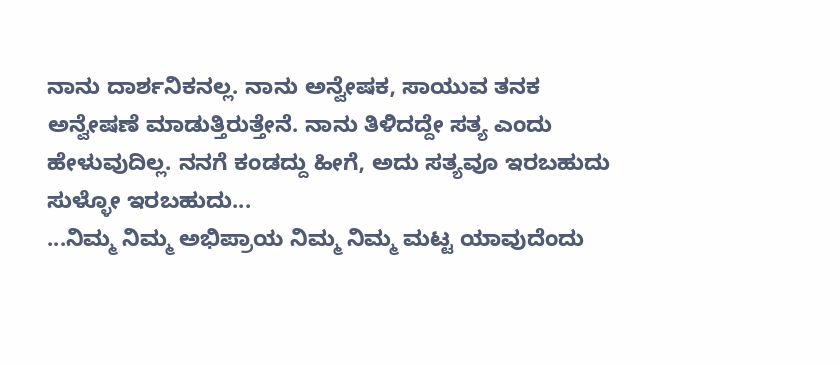ನಾನು ದಾರ್ಶನಿಕನಲ್ಲ. ನಾನು ಅನ್ವೇಷಕ, ಸಾಯುವ ತನಕ ಅನ್ವೇಷಣೆ ಮಾಡುತ್ತಿರುತ್ತೇನೆ. ನಾನು ತಿಳಿದದ್ದೇ ಸತ್ಯ ಎಂದು ಹೇಳುವುದಿಲ್ಲ. ನನಗೆ ಕಂಡದ್ದು ಹೀಗೆ, ಅದು ಸತ್ಯವೂ ಇರಬಹುದು ಸುಳ್ಳೋ ಇರಬಹುದು...
...ನಿಮ್ಮ ನಿಮ್ಮ ಅಭಿಪ್ರಾಯ ನಿಮ್ಮ ನಿಮ್ಮ ಮಟ್ಟ ಯಾವುದೆಂದು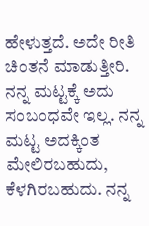ಹೇಳುತ್ತದೆ. ಅದೇ ರೀತಿ ಚಿಂತನೆ ಮಾಡುತ್ತೀರಿ. ನನ್ನ ಮಟ್ಟಕ್ಕೆ ಅದು ಸಂಬಂಧವೇ ಇಲ್ಲ. ನನ್ನ ಮಟ್ಟ ಅದಕ್ಕಿಂತ ಮೇಲಿರಬಹುದು, ಕೆಳಗಿರಬಹುದು. ನನ್ನ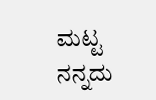ಮಟ್ಟ ನನ್ನದು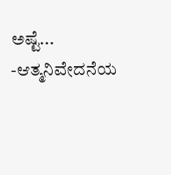ಅಷ್ಟೆ...
-ಆತ್ಮನಿವೇದನೆಯ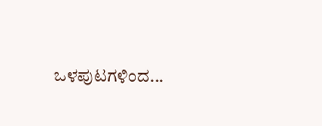ಒಳಪುಟಗಳಿಂದ...